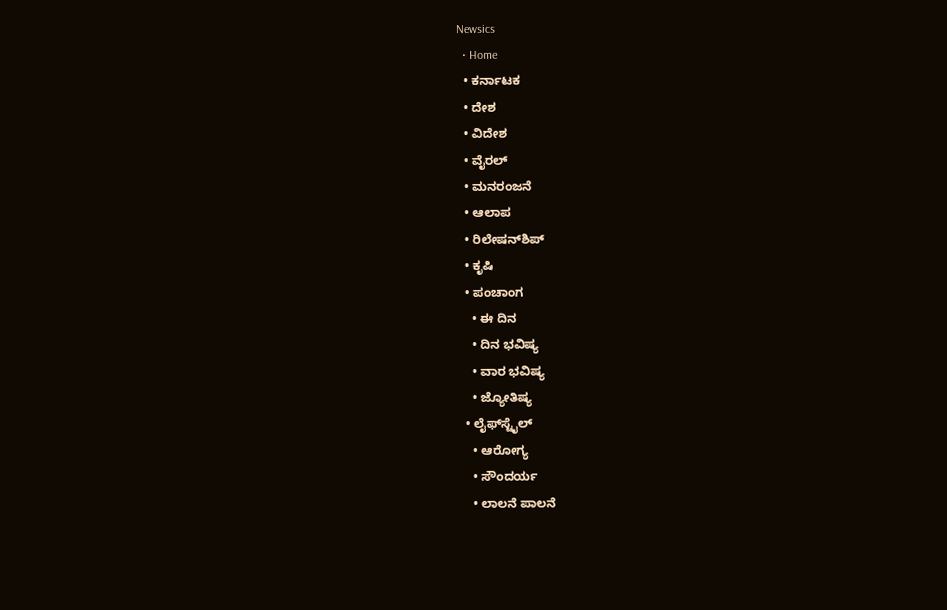Newsics
  • Home
  • ಕರ್ನಾಟಕ
  • ದೇಶ
  • ವಿದೇಶ
  • ವೈರಲ್
  • ಮನರಂಜನೆ
  • ಆಲಾಪ
  • ರಿಲೇಷನ್‌ಶಿಪ್
  • ಕೃಷಿ
  • ಪಂಚಾಂಗ
    • ಈ ದಿನ
    • ದಿನ ಭವಿಷ್ಯ
    • ವಾರ ಭವಿಷ್ಯ
    • ಜ್ಯೋತಿಷ್ಯ
  • ಲೈಫ್‌ಸ್ಟೈಲ್
    • ಆರೋಗ್ಯ
    • ಸೌಂದರ್ಯ
    • ಲಾಲನೆ ಪಾಲನೆ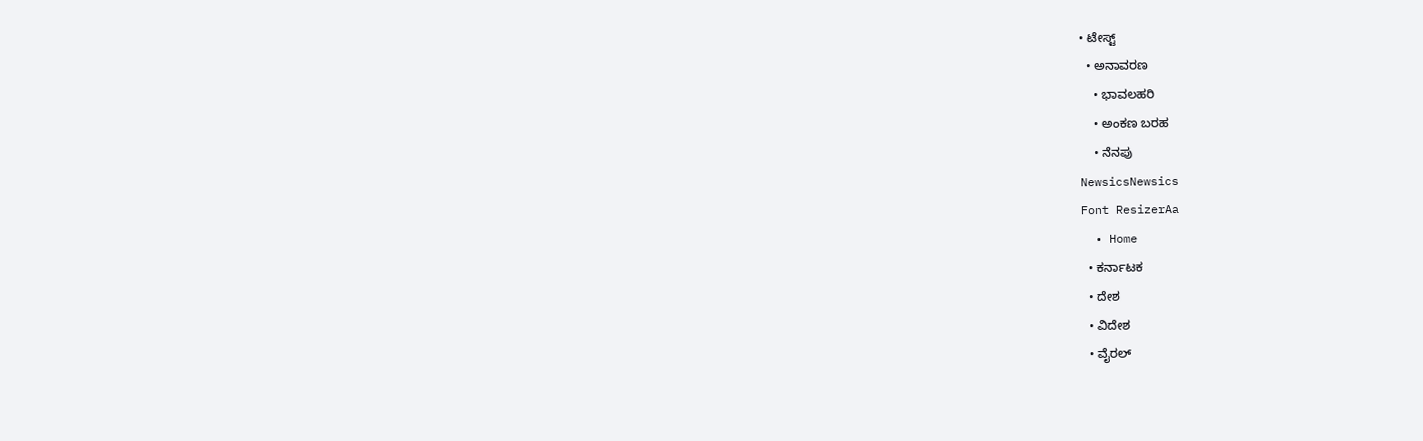• ಟೇಸ್ಟ್
  • ಅನಾವರಣ
    • ಭಾವಲಹರಿ
    • ಅಂಕಣ ಬರಹ
    • ನೆನಪು
NewsicsNewsics
Font ResizerAa
  • Home
  • ಕರ್ನಾಟಕ
  • ದೇಶ
  • ವಿದೇಶ
  • ವೈರಲ್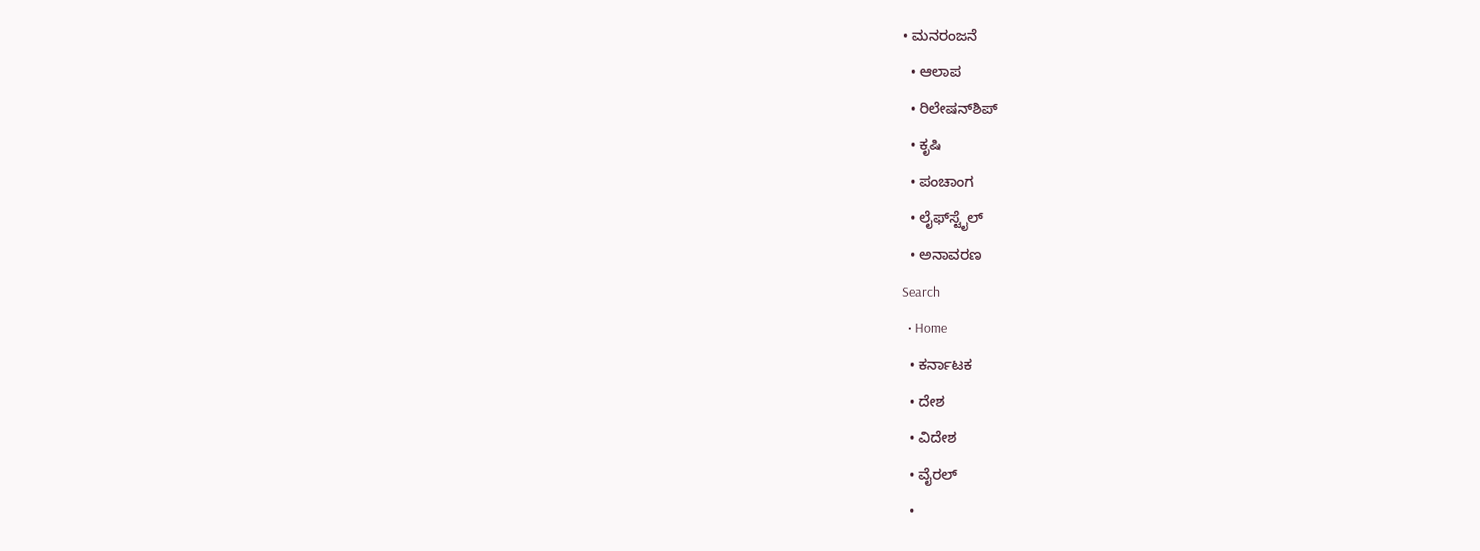• ಮನರಂಜನೆ
  • ಆಲಾಪ
  • ರಿಲೇಷನ್‌ಶಿಪ್
  • ಕೃಷಿ
  • ಪಂಚಾಂಗ
  • ಲೈಫ್‌ಸ್ಟೈಲ್
  • ಅನಾವರಣ
Search
  • Home
  • ಕರ್ನಾಟಕ
  • ದೇಶ
  • ವಿದೇಶ
  • ವೈರಲ್
  •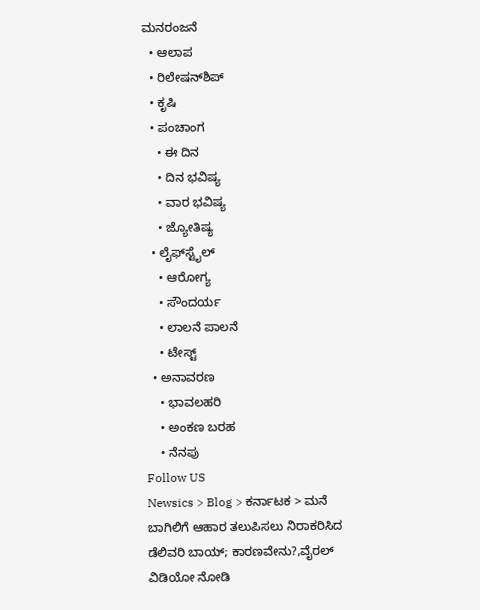ಮನರಂಜನೆ
  • ಆಲಾಪ
  • ರಿಲೇಷನ್‌ಶಿಪ್
  • ಕೃಷಿ
  • ಪಂಚಾಂಗ
    • ಈ ದಿನ
    • ದಿನ ಭವಿಷ್ಯ
    • ವಾರ ಭವಿಷ್ಯ
    • ಜ್ಯೋತಿಷ್ಯ
  • ಲೈಫ್‌ಸ್ಟೈಲ್
    • ಆರೋಗ್ಯ
    • ಸೌಂದರ್ಯ
    • ಲಾಲನೆ ಪಾಲನೆ
    • ಟೇಸ್ಟ್
  • ಅನಾವರಣ
    • ಭಾವಲಹರಿ
    • ಅಂಕಣ ಬರಹ
    • ನೆನಪು
Follow US
Newsics > Blog > ಕರ್ನಾಟಕ > ಮನೆ ಬಾಗಿಲಿಗೆ ಆಹಾರ ತಲುಪಿಸಲು ನಿರಾಕರಿಸಿದ ಡೆಲಿವರಿ ಬಾಯ್; ಕಾರಣವೇನು?,ವೈರಲ್ ವಿಡಿಯೋ ನೋಡಿ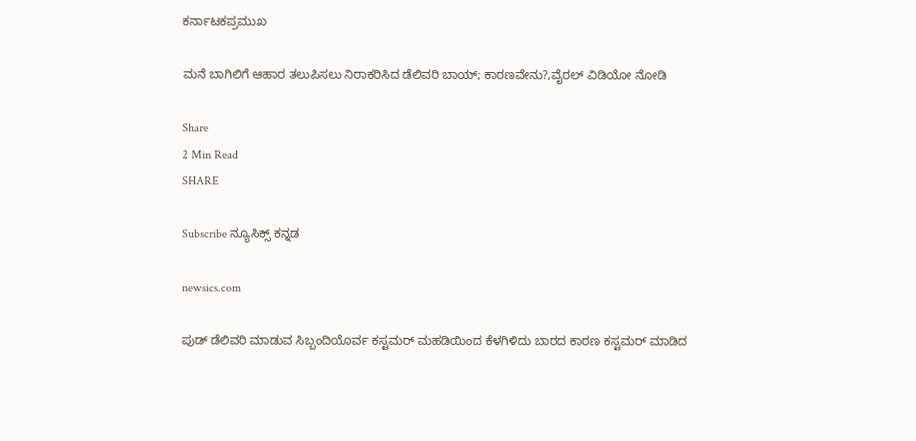ಕರ್ನಾಟಕಪ್ರಮುಖ

ಮನೆ ಬಾಗಿಲಿಗೆ ಆಹಾರ ತಲುಪಿಸಲು ನಿರಾಕರಿಸಿದ ಡೆಲಿವರಿ ಬಾಯ್; ಕಾರಣವೇನು?,ವೈರಲ್ ವಿಡಿಯೋ ನೋಡಿ

Share
2 Min Read
SHARE

Subscribe ನ್ಯೂಸಿಕ್ಸ್ ಕನ್ನಡ

newsics.com

ಪುಡ್ ಡೆಲಿವರಿ ಮಾಡುವ ಸಿಬ್ಬಂದಿಯೊರ್ವ ಕಸ್ಟಮರ್‌ ಮಹಡಿಯಿಂದ ಕೆಳಗಿಳಿದು ಬಾರದ ಕಾರಣ ಕಸ್ಟಮರ್ ಮಾಡಿದ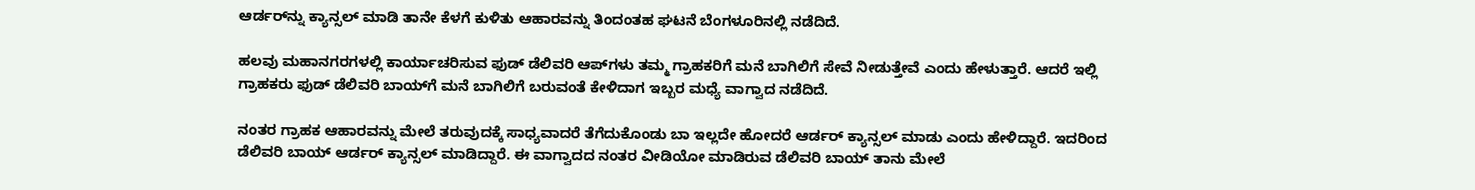ಆರ್ಡರ್‌ನ್ನು ಕ್ಯಾನ್ಸಲ್ ಮಾಡಿ ತಾನೇ ಕೆಳಗೆ ಕುಳಿತು ಆಹಾರವನ್ನು ತಿಂದಂತಹ ಘಟನೆ ಬೆಂಗಳೂರಿನಲ್ಲಿ ನಡೆದಿದೆ.

ಹಲವು ಮಹಾನಗರಗಳಲ್ಲಿ ಕಾರ್ಯಾಚರಿಸುವ ಫುಡ್ ಡೆಲಿವರಿ ಆಪ್‌ಗಳು ತಮ್ಮ ಗ್ರಾಹಕರಿಗೆ ಮನೆ ಬಾಗಿಲಿಗೆ ಸೇವೆ ನೀಡುತ್ತೇವೆ ಎಂದು ಹೇಳುತ್ತಾರೆ. ಆದರೆ ಇಲ್ಲಿ ಗ್ರಾಹಕರು ಫುಡ್ ಡೆಲಿವರಿ ಬಾಯ್‌ಗೆ ಮನೆ ಬಾಗಿಲಿಗೆ ಬರುವಂತೆ ಕೇಳಿದಾಗ ಇಬ್ಬರ ಮಧ್ಯೆ ವಾಗ್ವಾದ ನಡೆದಿದೆ.

ನಂತರ ಗ್ರಾಹಕ ಆಹಾರವನ್ನು ಮೇಲೆ ತರುವುದಕ್ಕೆ ಸಾಧ್ಯವಾದರೆ ತೆಗೆದುಕೊಂಡು ಬಾ ಇಲ್ಲದೇ ಹೋದರೆ ಆರ್ಡರ್ ಕ್ಯಾನ್ಸಲ್ ಮಾಡು ಎಂದು ಹೇಳಿದ್ದಾರೆ. ಇದರಿಂದ ಡೆಲಿವರಿ ಬಾಯ್ ಆರ್ಡರ್ ಕ್ಯಾನ್ಸಲ್ ಮಾಡಿದ್ದಾರೆ. ಈ ವಾಗ್ವಾದದ ನಂತರ ವೀಡಿಯೋ ಮಾಡಿರುವ ಡೆಲಿವರಿ ಬಾಯ್ ತಾನು ಮೇಲೆ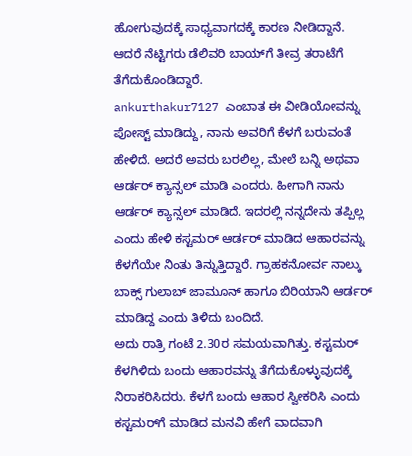ಹೋಗುವುದಕ್ಕೆ ಸಾಧ್ಯವಾಗದಕ್ಕೆ ಕಾರಣ ನೀಡಿದ್ದಾನೆ. ಆದರೆ ನೆಟ್ಟಿಗರು ಡೆಲಿವರಿ ಬಾಯ್‌ಗೆ ತೀವ್ರ ತರಾಟೆಗೆ ತೆಗೆದುಕೊಂಡಿದ್ದಾರೆ.
ankurthakur7127 ಎಂಬಾತ ಈ ವೀಡಿಯೋವನ್ನು ಪೋಸ್ಟ್ ಮಾಡಿದ್ದು, ನಾನು ಅವರಿಗೆ ಕೆಳಗೆ ಬರುವಂತೆ ಹೇಳಿದೆ. ಅದರೆ ಅವರು ಬರಲಿಲ್ಲ, ಮೇಲೆ ಬನ್ನಿ ಅಥವಾ ಆರ್ಡರ್ ಕ್ಯಾನ್ಸಲ್ ಮಾಡಿ ಎಂದರು. ಹೀಗಾಗಿ ನಾನು ಆರ್ಡರ್ ಕ್ಯಾನ್ಸಲ್ ಮಾಡಿದೆ. ಇದರಲ್ಲಿ ನನ್ನದೇನು ತಪ್ಪಿಲ್ಲ ಎಂದು ಹೇಳಿ ಕಸ್ಟಮರ್ ಆರ್ಡರ್ ಮಾಡಿದ ಆಹಾರವನ್ನು ಕೆಳಗೆಯೇ ನಿಂತು ತಿನ್ನುತ್ತಿದ್ದಾರೆ. ಗ್ರಾಹಕನೋರ್ವ ನಾಲ್ಕು ಬಾಕ್ಸ್ ಗುಲಾಬ್ ಜಾಮೂನ್ ಹಾಗೂ ಬಿರಿಯಾನಿ ಆರ್ಡರ್ ಮಾಡಿದ್ದ ಎಂದು ತಿಳಿದು ಬಂದಿದೆ.
ಅದು ರಾತ್ರಿ ಗಂಟೆ 2.30ರ ಸಮಯವಾಗಿತ್ತು. ಕಸ್ಟಮರ್‌ ಕೆಳಗಿಳಿದು ಬಂದು ಆಹಾರವನ್ನು ತೆಗೆದುಕೊಳ್ಳುವುದಕ್ಕೆ ನಿರಾಕರಿಸಿದರು. ಕೆಳಗೆ ಬಂದು ಆಹಾರ ಸ್ವೀಕರಿಸಿ ಎಂದು ಕಸ್ಟಮರ್‌ಗೆ ಮಾಡಿದ ಮನವಿ ಹೇಗೆ ವಾದವಾಗಿ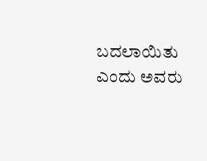ಬದಲಾಯಿತು ಎಂದು ಅವರು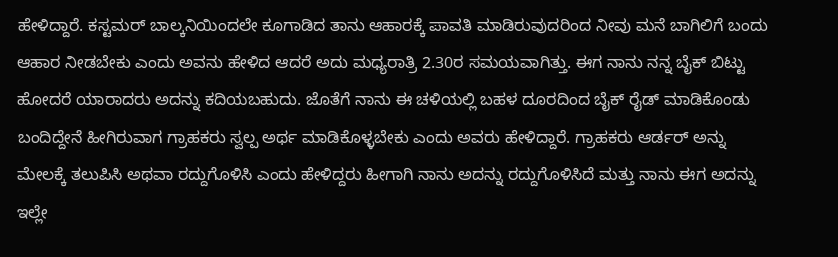ಹೇಳಿದ್ದಾರೆ. ಕಸ್ಟಮರ್ ಬಾಲ್ಕನಿಯಿಂದಲೇ ಕೂಗಾಡಿದ ತಾನು ಆಹಾರಕ್ಕೆ ಪಾವತಿ ಮಾಡಿರುವುದರಿಂದ ನೀವು ಮನೆ ಬಾಗಿಲಿಗೆ ಬಂದು ಆಹಾರ ನೀಡಬೇಕು ಎಂದು ಅವನು ಹೇಳಿದ ಆದರೆ ಅದು ಮಧ್ಯರಾತ್ರಿ 2.30ರ ಸಮಯವಾಗಿತ್ತು. ಈಗ ನಾನು ನನ್ನ ಬೈಕ್ ಬಿಟ್ಟು ಹೋದರೆ ಯಾರಾದರು ಅದನ್ನು ಕದಿಯಬಹುದು. ಜೊತೆಗೆ ನಾನು ಈ ಚಳಿಯಲ್ಲಿ ಬಹಳ ದೂರದಿಂದ ಬೈಕ್ ರೈಡ್ ಮಾಡಿಕೊಂಡು ಬಂದಿದ್ದೇನೆ ಹೀಗಿರುವಾಗ ಗ್ರಾಹಕರು ಸ್ವಲ್ಪ ಅರ್ಥ ಮಾಡಿಕೊಳ್ಳಬೇಕು ಎಂದು ಅವರು ಹೇಳಿದ್ದಾರೆ. ಗ್ರಾಹಕರು ಆರ್ಡರ್ ಅನ್ನು ಮೇಲಕ್ಕೆ ತಲುಪಿಸಿ ಅಥವಾ ರದ್ದುಗೊಳಿಸಿ ಎಂದು ಹೇಳಿದ್ದರು ಹೀಗಾಗಿ ನಾನು ಅದನ್ನು ರದ್ದುಗೊಳಿಸಿದೆ ಮತ್ತು ನಾನು ಈಗ ಅದನ್ನು ಇಲ್ಲೇ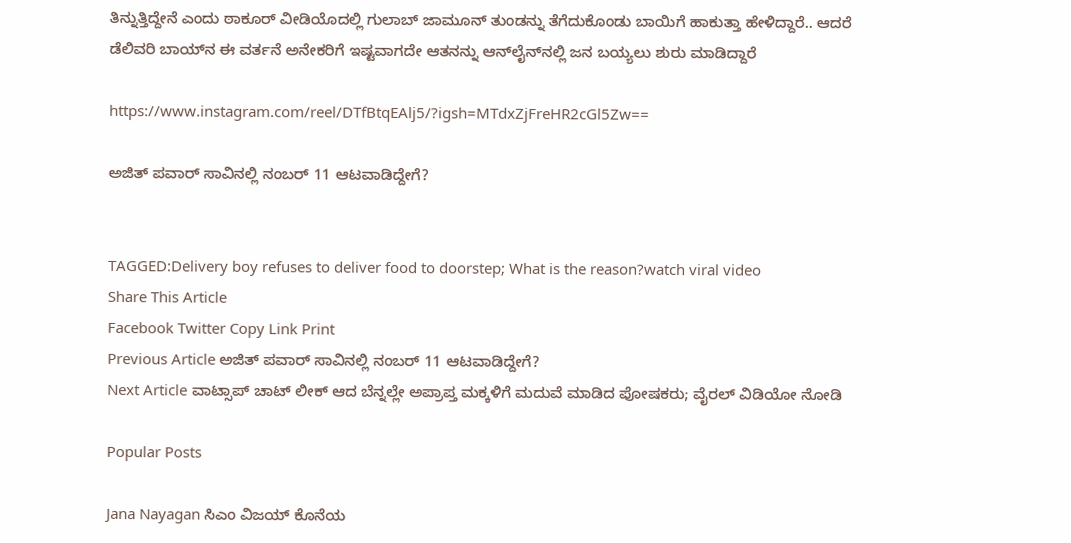ತಿನ್ನುತ್ತಿದ್ದೇನೆ ಎಂದು ಠಾಕೂರ್ ವೀಡಿಯೊದಲ್ಲಿ ಗುಲಾಬ್ ಜಾಮೂನ್ ತುಂಡನ್ನು ತೆಗೆದುಕೊಂಡು ಬಾಯಿಗೆ ಹಾಕುತ್ತಾ ಹೇಳಿದ್ದಾರೆ.. ಆದರೆ ಡೆಲಿವರಿ ಬಾಯ್‌ನ ಈ ವರ್ತನೆ ಅನೇಕರಿಗೆ ಇಷ್ಟವಾಗದೇ ಆತನನ್ನು ಆನ್‌ಲೈನ್‌ನಲ್ಲಿ ಜನ ಬಯ್ಯಲು ಶುರು ಮಾಡಿದ್ದಾರೆ

https://www.instagram.com/reel/DTfBtqEAlj5/?igsh=MTdxZjFreHR2cGl5Zw==

ಅಜಿತ್‌ ಪವಾರ್‌ ಸಾವಿನಲ್ಲಿ ನಂಬರ್‌ 11 ಆಟವಾಡಿದ್ದೇಗೆ?


TAGGED:Delivery boy refuses to deliver food to doorstep; What is the reason?watch viral video
Share This Article
Facebook Twitter Copy Link Print
Previous Article ಅಜಿತ್‌ ಪವಾರ್‌ ಸಾವಿನಲ್ಲಿ ನಂಬರ್‌ 11 ಆಟವಾಡಿದ್ದೇಗೆ?
Next Article ವಾಟ್ಸಾಪ್‌ ಚಾಟ್‌ ಲೀಕ್‌ ಆದ ಬೆನ್ನಲ್ಲೇ ಅಪ್ರಾಪ್ತ ಮಕ್ಕಳಿಗೆ ಮದುವೆ ಮಾಡಿದ ಪೋಷಕರು; ವೈರಲ್ ವಿಡಿಯೋ ನೋಡಿ

Popular Posts

Jana Nayagan ಸಿಎಂ ವಿಜಯ್ ಕೊನೆಯ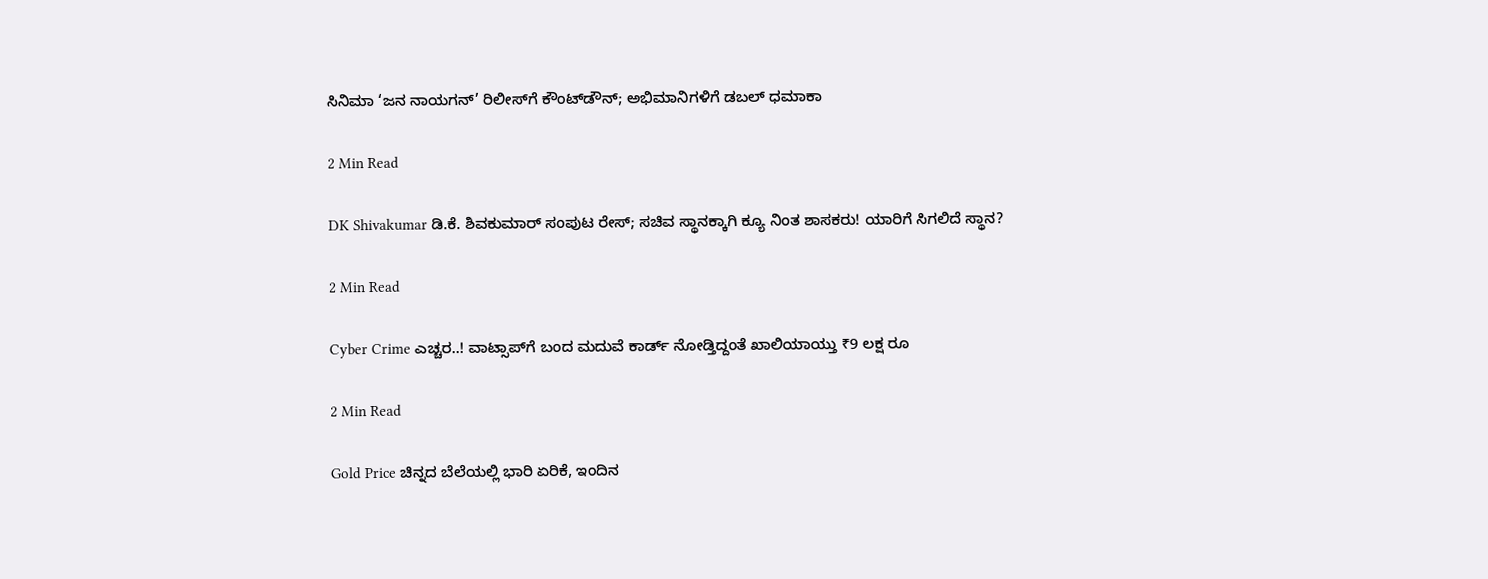ಸಿನಿಮಾ ‘ಜನ ನಾಯಗನ್’ ರಿಲೀಸ್‌ಗೆ ಕೌಂಟ್‌ಡೌನ್‌; ಅಭಿಮಾನಿಗಳಿಗೆ ಡಬಲ್ ಧಮಾಕಾ

2 Min Read

DK Shivakumar ಡಿ.ಕೆ. ಶಿವಕುಮಾರ್ ಸಂಪುಟ ರೇಸ್; ಸಚಿವ ಸ್ಥಾನಕ್ಕಾಗಿ ಕ್ಯೂ ನಿಂತ ಶಾಸಕರು! ಯಾರಿಗೆ ಸಿಗಲಿದೆ ಸ್ಥಾನ?

2 Min Read

Cyber Crime ಎಚ್ಚರ..! ವಾಟ್ಸಾಪ್‌ಗೆ ಬಂದ ಮದುವೆ ಕಾರ್ಡ್ ನೋಡ್ತಿದ್ದಂತೆ ಖಾಲಿಯಾಯ್ತು ₹9 ಲಕ್ಷ ರೂ

2 Min Read

Gold Price ಚಿನ್ನದ ಬೆಲೆಯಲ್ಲಿ ಭಾರಿ ಏರಿಕೆ, ಇಂದಿನ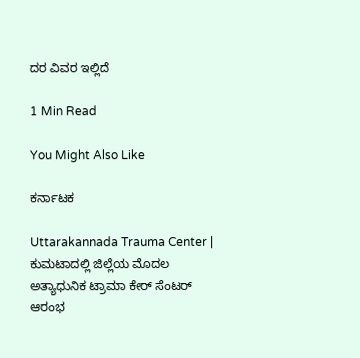ದರ ವಿವರ ಇಲ್ಲಿದೆ

1 Min Read

You Might Also Like

ಕರ್ನಾಟಕ

Uttarakannada Trauma Center | ಕುಮಟಾದಲ್ಲಿ ಜಿಲ್ಲೆಯ ಮೊದಲ ಅತ್ಯಾಧುನಿಕ ಟ್ರಾಮಾ ಕೇರ್ ಸೆಂಟರ್ ಆರಂಭ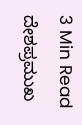3 Min Read
ದೇಶಪ್ರಮುಖ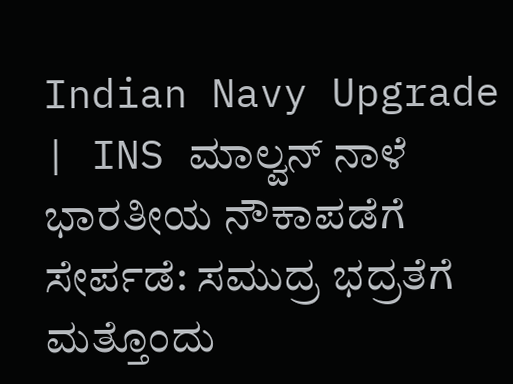Indian Navy Upgrade | INS ಮಾಲ್ವನ್ ನಾಳೆ ಭಾರತೀಯ ನೌಕಾಪಡೆಗೆ ಸೇರ್ಪಡೆ: ಸಮುದ್ರ ಭದ್ರತೆಗೆ ಮತ್ತೊಂದು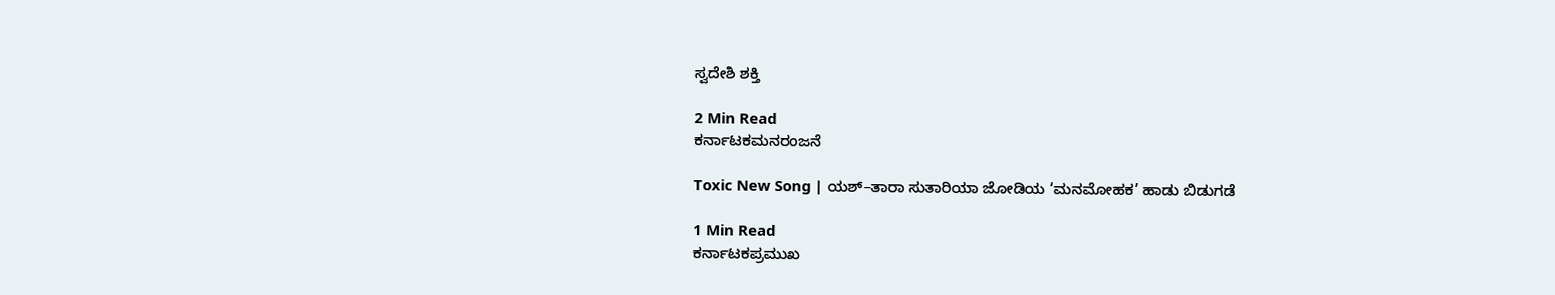ಸ್ವದೇಶಿ ಶಕ್ತಿ

2 Min Read
ಕರ್ನಾಟಕಮನರಂಜನೆ

Toxic New Song | ಯಶ್–ತಾರಾ ಸುತಾರಿಯಾ ಜೋಡಿಯ ‘ಮನಮೋಹಕ’ ಹಾಡು ಬಿಡುಗಡೆ

1 Min Read
ಕರ್ನಾಟಕಪ್ರಮುಖ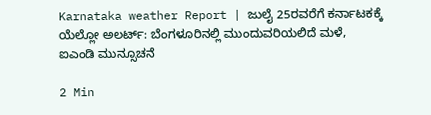Karnataka weather Report | ಜುಲೈ 25ರವರೆಗೆ ಕರ್ನಾಟಕಕ್ಕೆ ಯೆಲ್ಲೋ ಅಲರ್ಟ್: ಬೆಂಗಳೂರಿನಲ್ಲಿ ಮುಂದುವರಿಯಲಿದೆ ಮಳೆ, ಐಎಂಡಿ ಮುನ್ಸೂಚನೆ

2 Min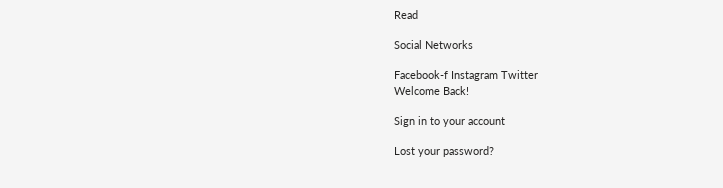Read

Social Networks

Facebook-f Instagram Twitter
Welcome Back!

Sign in to your account

Lost your password?